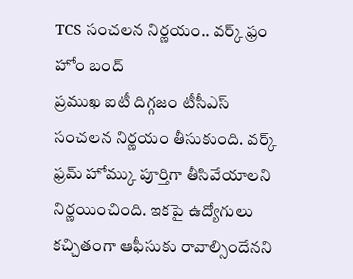TCS సంచలన నిర్ణయం.. వర్క్ ఫ్రం హోం బంద్
ప్రముఖ ఐటీ దిగ్గజం టీసీఎస్ సంచలన నిర్ణయం తీసుకుంది. వర్క్ ఫ్రమ్ హోమ్కు పూర్తిగా తీసివేయాలని నిర్ణయించింది. ఇకపై ఉద్యోగులు కచ్చితంగా ఆఫీసుకు రావాల్సిందేనని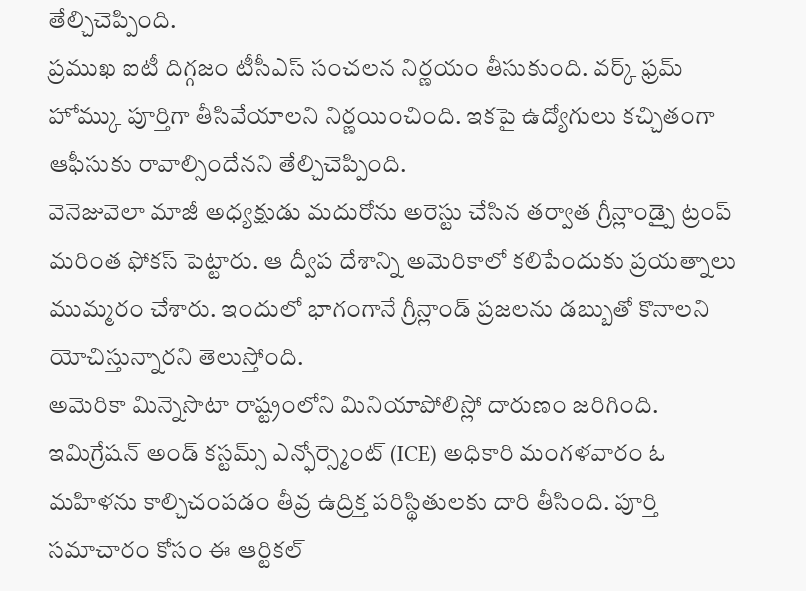తేల్చిచెప్పింది.
ప్రముఖ ఐటీ దిగ్గజం టీసీఎస్ సంచలన నిర్ణయం తీసుకుంది. వర్క్ ఫ్రమ్ హోమ్కు పూర్తిగా తీసివేయాలని నిర్ణయించింది. ఇకపై ఉద్యోగులు కచ్చితంగా ఆఫీసుకు రావాల్సిందేనని తేల్చిచెప్పింది.
వెనెజువెలా మాజీ అధ్యక్షుడు మదురోను అరెస్టు చేసిన తర్వాత గ్రీన్లాండ్పై ట్రంప్ మరింత ఫోకస్ పెట్టారు. ఆ ద్వీప దేశాన్ని అమెరికాలో కలిపేందుకు ప్రయత్నాలు ముమ్మరం చేశారు. ఇందులో భాగంగానే గ్రీన్లాండ్ ప్రజలను డబ్బుతో కొనాలని యోచిస్తున్నారని తెలుస్తోంది.
అమెరికా మిన్నెసొటా రాష్ట్రంలోని మినియాపోలిస్లో దారుణం జరిగింది. ఇమిగ్రేషన్ అండ్ కస్టమ్స్ ఎన్ఫోర్స్మెంట్ (ICE) అధికారి మంగళవారం ఓ మహిళను కాల్చిచంపడం తీవ్ర ఉద్రిక్త పరిస్థితులకు దారి తీసింది. పూర్తి సమాచారం కోసం ఈ ఆర్టికల్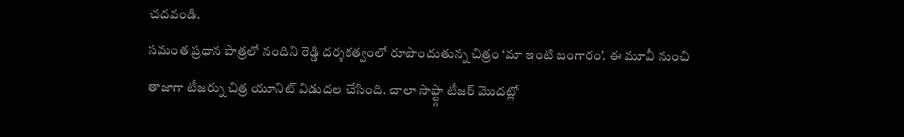చదవండి.
సమంత ప్రధాన పాత్రలో నందిని రెడ్డి దర్శకత్వంలో రూపొందుతున్న చిత్రం ‘మా ఇంటి బంగారం’. ఈ మూవీ నుంచి తాజాగా టీజర్ను చిత్ర యూనిట్ విడుదల చేసింది. చాలా సాఫ్ట్గా టీజర్ మొదట్లో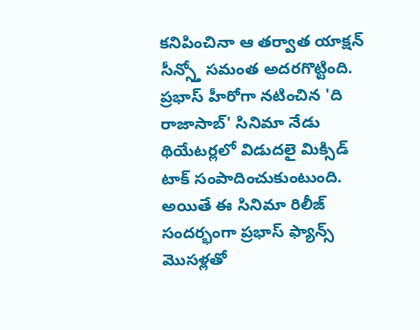కనిపించినా ఆ తర్వాత యాక్షన్ సీన్స్తో సమంత అదరగొట్టింది.
ప్రభాస్ హీరోగా నటించిన 'ది రాజాసాబ్' సినిమా నేడు థియేటర్లలో విడుదలై మిక్సిడ్ టాక్ సంపాదించుకుంటుంది. అయితే ఈ సినిమా రిలీజ్ సందర్భంగా ప్రభాస్ ఫ్యాన్స్ మొసళ్లతో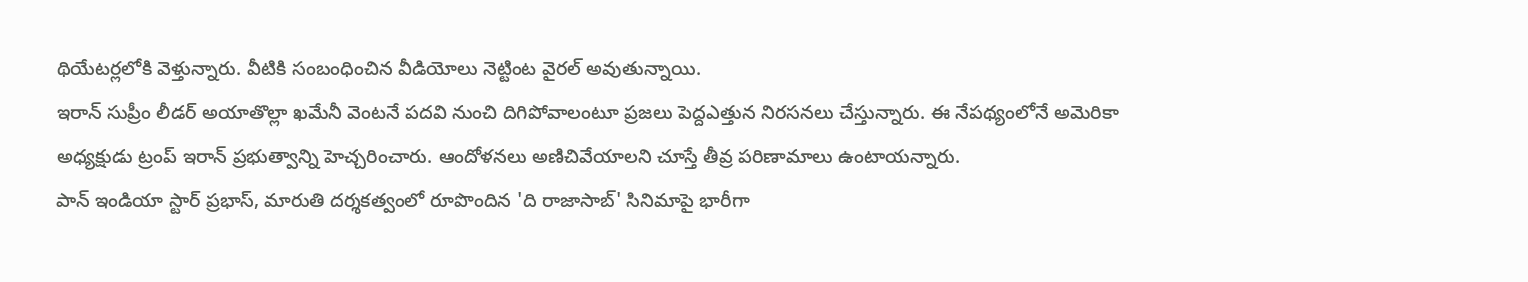థియేటర్లలోకి వెళ్తున్నారు. వీటికి సంబంధించిన వీడియోలు నెట్టింట వైరల్ అవుతున్నాయి.
ఇరాన్ సుప్రీం లీడర్ అయాతొల్లా ఖమేనీ వెంటనే పదవి నుంచి దిగిపోవాలంటూ ప్రజలు పెద్దఎత్తున నిరసనలు చేస్తున్నారు. ఈ నేపథ్యంలోనే అమెరికా అధ్యక్షుడు ట్రంప్ ఇరాన్ ప్రభుత్వాన్ని హెచ్చరించారు. ఆందోళనలు అణిచివేయాలని చూస్తే తీవ్ర పరిణామాలు ఉంటాయన్నారు.
పాన్ ఇండియా స్టార్ ప్రభాస్, మారుతి దర్శకత్వంలో రూపొందిన 'ది రాజాసాబ్' సినిమాపై భారీగా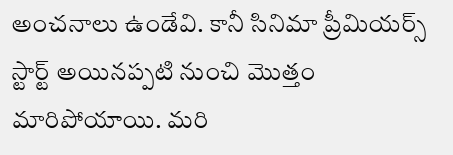అంచనాలు ఉండేవి. కానీ సినిమా ప్రీమియర్స్ స్టార్ట్ అయినప్పటి నుంచి మొత్తం మారిపోయాయి. మరి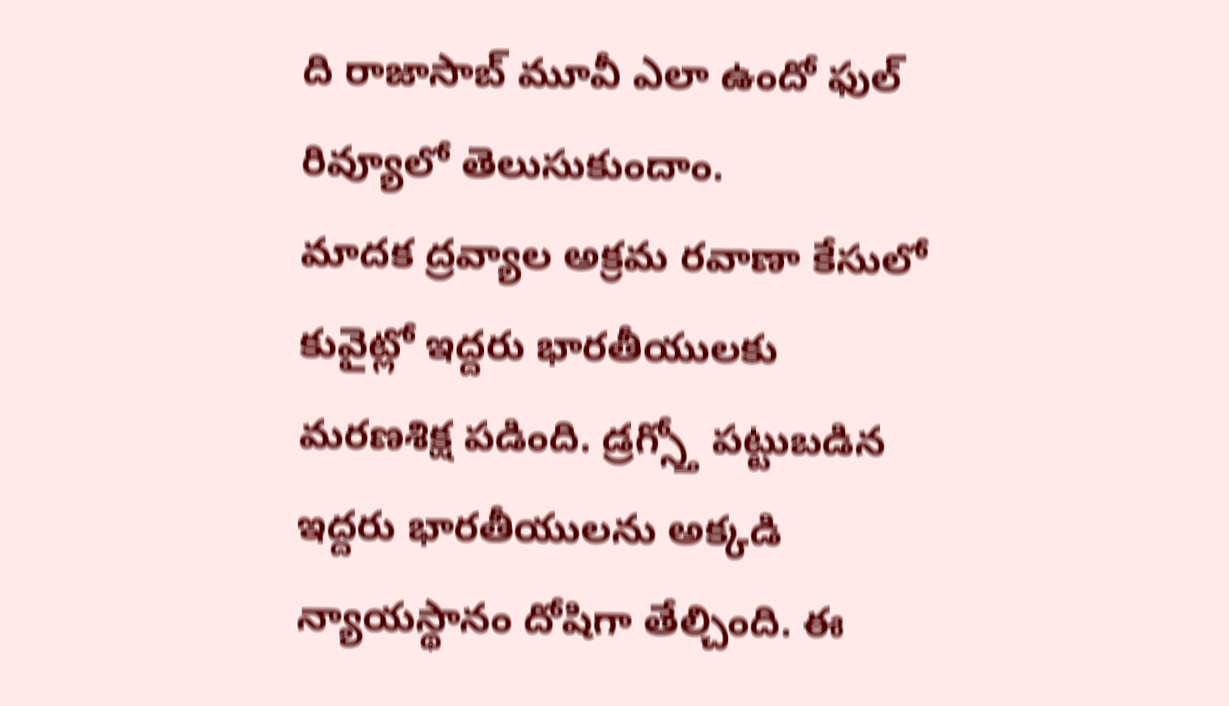ది రాజాసాబ్ మూవీ ఎలా ఉందో ఫుల్ రివ్యూలో తెలుసుకుందాం.
మాదక ద్రవ్యాల అక్రమ రవాణా కేసులో కువైట్లో ఇద్దరు భారతీయులకు మరణశిక్ష పడింది. డ్రగ్స్తో పట్టుబడిన ఇద్దరు భారతీయులను అక్కడి న్యాయస్థానం దోషిగా తేల్చింది. ఈ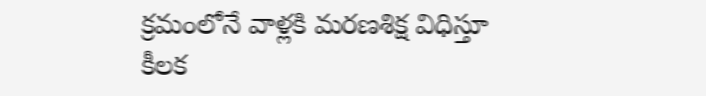క్రమంలోనే వాళ్లకి మరణశిక్ష విధిస్తూ కీలక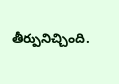తీర్పునిచ్చింది.